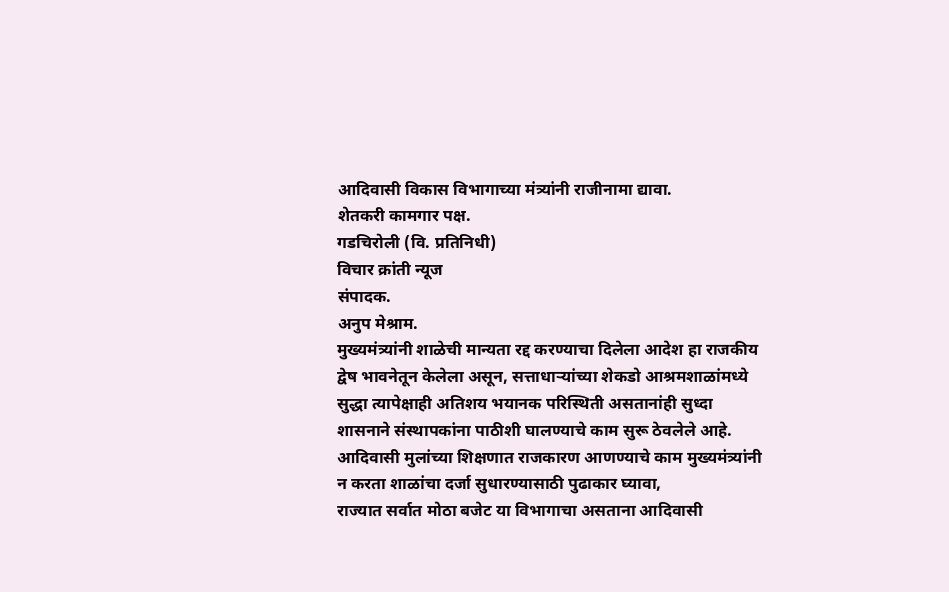आदिवासी विकास विभागाच्या मंत्र्यांनी राजीनामा द्यावा.
शेतकरी कामगार पक्ष.
गडचिरोली (वि. प्रतिनिधी)
विचार क्रांती न्यूज
संपादक.
अनुप मेश्राम.
मुख्यमंत्र्यांनी शाळेची मान्यता रद्द करण्याचा दिलेला आदेश हा राजकीय द्वेष भावनेतून केलेला असून, सत्ताधाऱ्यांच्या शेकडो आश्रमशाळांमध्ये सुद्धा त्यापेक्षाही अतिशय भयानक परिस्थिती असतानांही सुध्दा शासनाने संस्थापकांना पाठीशी घालण्याचे काम सुरू ठेवलेले आहे.
आदिवासी मुलांच्या शिक्षणात राजकारण आणण्याचे काम मुख्यमंत्र्यांनी न करता शाळांचा दर्जा सुधारण्यासाठी पुढाकार घ्यावा,
राज्यात सर्वात मोठा बजेट या विभागाचा असताना आदिवासी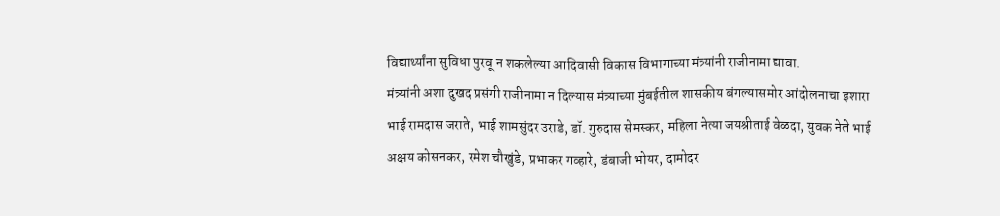विद्यार्थ्यांना सुविधा पुरवू न शकलेल्या आदिवासी विकास विभागाच्या मंत्र्यांनी राजीनामा द्यावा.
मंत्र्यांनी अशा दुखद प्रसंगी राजीनामा न दिल्यास मंत्र्याच्या मुंबईतील शासकीय बंगल्यासमोर आंदोलनाचा इशारा भाई रामदास जराते, भाई शामसुंदर उराडे, डॉ. गुरुदास सेमस्कर, महिला नेत्या जयश्रीताई वेळदा, युवक नेते भाई अक्षय कोसनकर, रमेश चौखुंडे, प्रभाकर गव्हारे, डंबाजी भोयर, दामोदर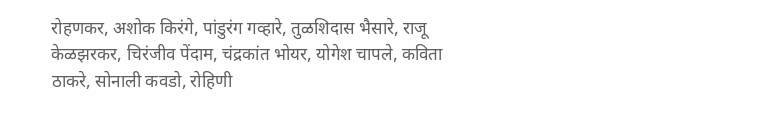रोहणकर, अशोक किरंगे, पांडुरंग गव्हारे, तुळशिदास भैसारे, राजू केळझरकर, चिरंजीव पेंदाम, चंद्रकांत भोयर, योगेश चापले, कविता ठाकरे, सोनाली कवडो, रोहिणी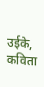उईके, कविता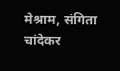मेश्राम, संगिता चांदेकर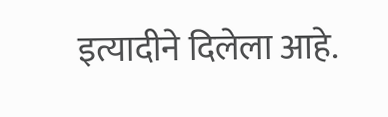इत्यादीने दिलेला आहे.